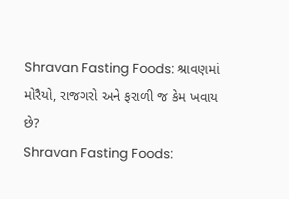Shravan Fasting Foods: શ્રાવણમાં મોરૈયો, રાજગરો અને ફરાળી જ કેમ ખવાય છે?
Shravan Fasting Foods: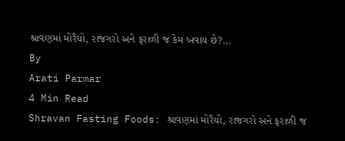શ્રાવણમાં મોરૈયો, રાજગરો અને ફરાળી જ કેમ ખવાય છે?…
By
Arati Parmar
4 Min Read
Shravan Fasting Foods: શ્રાવણમાં મોરૈયો, રાજગરો અને ફરાળી જ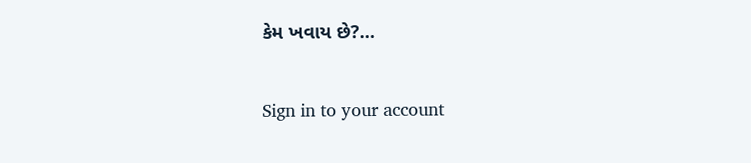કેમ ખવાય છે?…

Sign in to your account